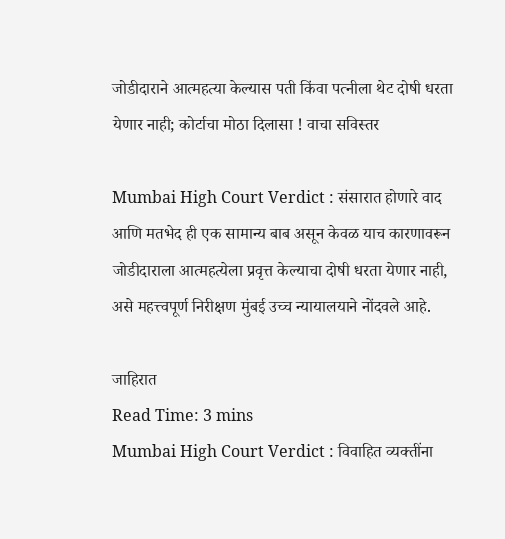जोडीदाराने आत्महत्या केल्यास पती किंवा पत्नीला थेट दोषी धरता येणार नाही; कोर्टाचा मोठा दिलासा ! वाचा सविस्तर

Mumbai High Court Verdict : संसारात होणारे वाद आणि मतभेद ही एक सामान्य बाब असून केवळ याच कारणावरून जोडीदाराला आत्महत्येला प्रवृत्त केल्याचा दोषी धरता येणार नाही, असे महत्त्वपूर्ण निरीक्षण मुंबई उच्च न्यायालयाने नोंदवले आहे.

जाहिरात
Read Time: 3 mins
Mumbai High Court Verdict : विवाहित व्यक्तींना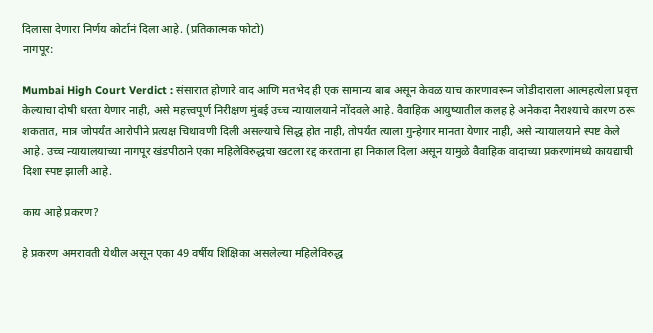दिलासा देणारा निर्णय कोर्टानं दिला आहे. (प्रतिकात्मक फोटो)
नागपूर:

Mumbai High Court Verdict : संसारात होणारे वाद आणि मतभेद ही एक सामान्य बाब असून केवळ याच कारणावरून जोडीदाराला आत्महत्येला प्रवृत्त केल्याचा दोषी धरता येणार नाही, असे महत्त्वपूर्ण निरीक्षण मुंबई उच्च न्यायालयाने नोंदवले आहे. वैवाहिक आयुष्यातील कलह हे अनेकदा नैराश्याचे कारण ठरू शकतात, मात्र जोपर्यंत आरोपीने प्रत्यक्ष चिथावणी दिली असल्याचे सिद्ध होत नाही, तोपर्यंत त्याला गुन्हेगार मानता येणार नाही, असे न्यायालयाने स्पष्ट केले आहे. उच्च न्यायालयाच्या नागपूर खंडपीठाने एका महिलेविरुद्धचा खटला रद्द करताना हा निकाल दिला असून यामुळे वैवाहिक वादाच्या प्रकरणांमध्ये कायद्याची दिशा स्पष्ट झाली आहे.

काय आहे प्रकरण?

हे प्रकरण अमरावती येथील असून एका 49 वर्षीय शिक्षिका असलेल्या महिलेविरुद्ध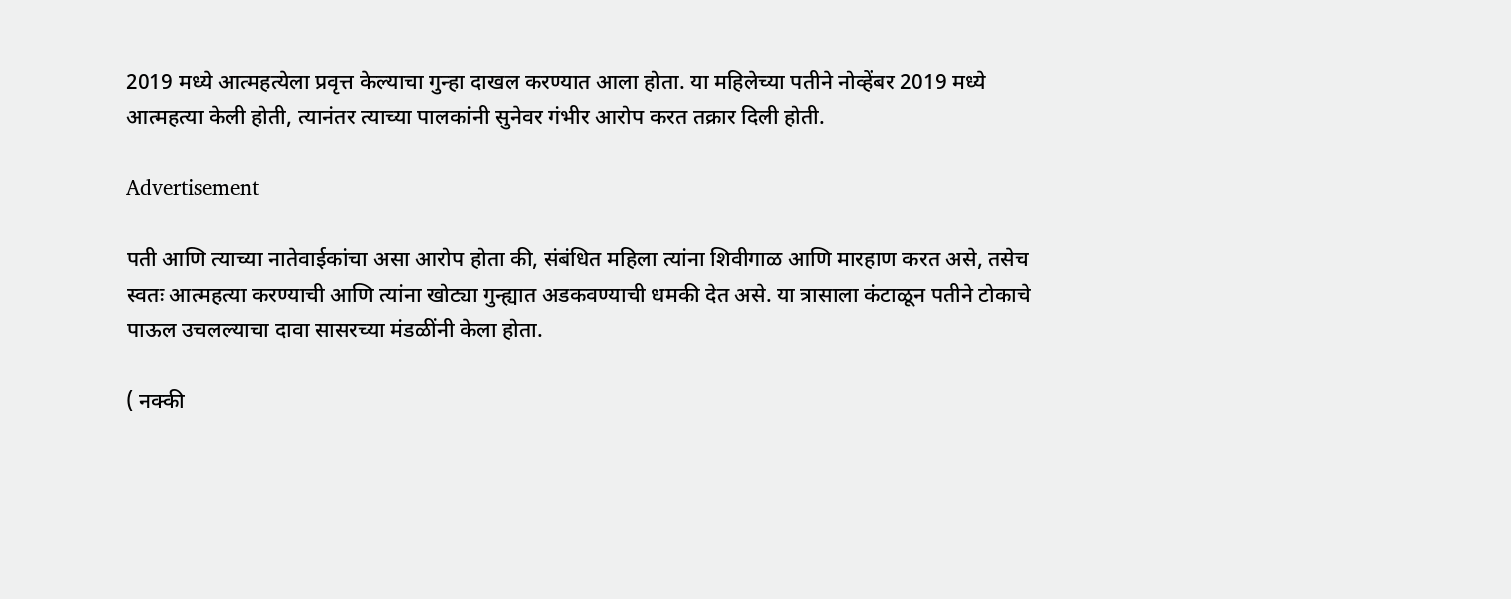2019 मध्ये आत्महत्येला प्रवृत्त केल्याचा गुन्हा दाखल करण्यात आला होता. या महिलेच्या पतीने नोव्हेंबर 2019 मध्ये आत्महत्या केली होती, त्यानंतर त्याच्या पालकांनी सुनेवर गंभीर आरोप करत तक्रार दिली होती.

Advertisement

पती आणि त्याच्या नातेवाईकांचा असा आरोप होता की, संबंधित महिला त्यांना शिवीगाळ आणि मारहाण करत असे, तसेच स्वतः आत्महत्या करण्याची आणि त्यांना खोट्या गुन्ह्यात अडकवण्याची धमकी देत असे. या त्रासाला कंटाळून पतीने टोकाचे पाऊल उचलल्याचा दावा सासरच्या मंडळींनी केला होता.

( नक्की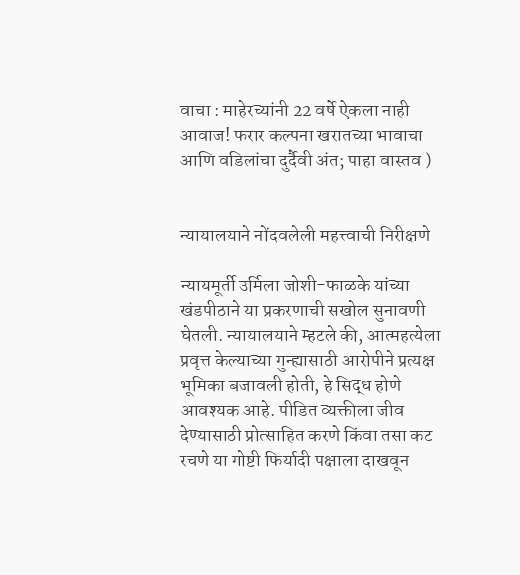वाचा : माहेरच्यांनी 22 वर्षे ऐकला नाही आवाज! फरार कल्पना खरातच्या भावाचा आणि वडिलांचा दुर्दैवी अंत; पाहा वास्तव )


न्यायालयाने नोंदवलेली महत्त्वाची निरीक्षणे

न्यायमूर्ती उर्मिला जोशी-फाळके यांच्या खंडपीठाने या प्रकरणाची सखोल सुनावणी घेतली. न्यायालयाने म्हटले की, आत्महत्येला प्रवृत्त केल्याच्या गुन्ह्यासाठी आरोपीने प्रत्यक्ष भूमिका बजावली होती, हे सिद्ध होणे आवश्यक आहे. पीडित व्यक्तीला जीव देण्यासाठी प्रोत्साहित करणे किंवा तसा कट रचणे या गोष्टी फिर्यादी पक्षाला दाखवून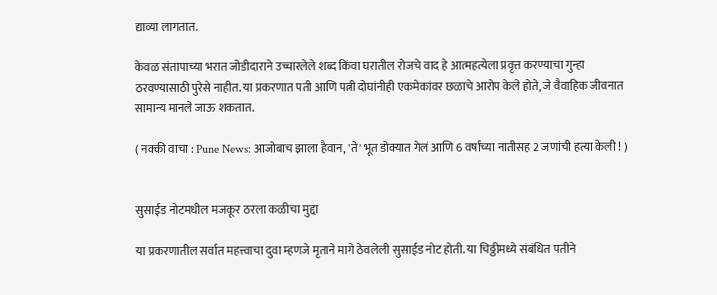द्याव्या लागतात.

केवळ संतापाच्या भरात जोडीदाराने उच्चारलेले शब्द किंवा घरातील रोजचे वाद हे आत्महत्येला प्रवृत्त करण्याचा गुन्हा ठरवण्यासाठी पुरेसे नाहीत. या प्रकरणात पती आणि पत्नी दोघांनीही एकमेकांवर छळाचे आरोप केले होते, जे वैवाहिक जीवनात सामान्य मानले जाऊ शकतात.

( नक्की वाचा : Pune News: आजोबाच झाला हैवान, 'ते' भूत डोक्यात गेलं आणि 6 वर्षांच्या नातीसह 2 जणांची हत्या केली ! )


सुसाईड नोटमधील मजकूर ठरला कळीचा मुद्दा

या प्रकरणातील सर्वात महत्त्वाचा दुवा म्हणजे मृताने मागे ठेवलेली सुसाईड नोट होती. या चिठ्ठीमध्ये संबंधित पतीने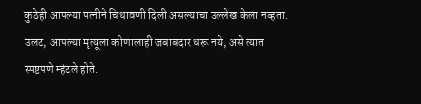कुठेही आपल्या पत्नीने चिथावणी दिली असल्याचा उल्लेख केला नव्हता. उलट, आपल्या मृत्यूला कोणालाही जबाबदार धरू नये, असे त्यात स्पष्टपणे म्हंटले होते.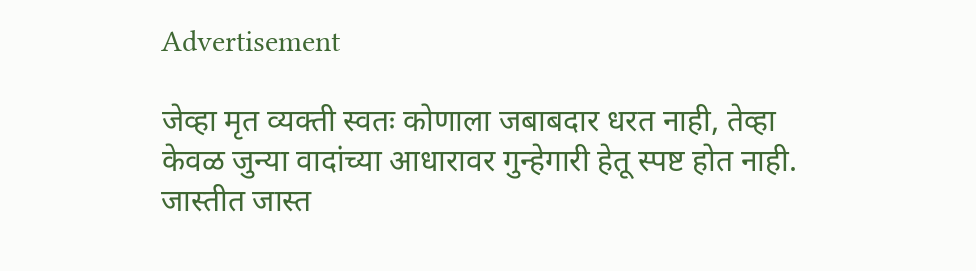Advertisement

जेव्हा मृत व्यक्ती स्वतः कोणाला जबाबदार धरत नाही, तेव्हा केवळ जुन्या वादांच्या आधारावर गुन्हेगारी हेतू स्पष्ट होत नाही. जास्तीत जास्त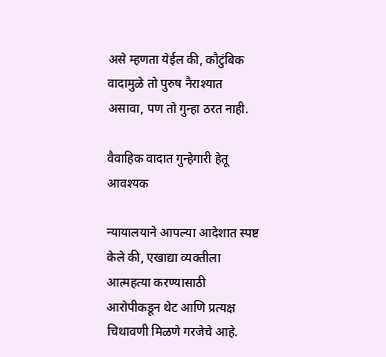असे म्हणता येईल की, कौटुंबिक वादामुळे तो पुरुष नैराश्यात असावा, पण तो गुन्हा ठरत नाही.

वैवाहिक वादात गुन्हेगारी हेतू आवश्यक

न्यायालयाने आपल्या आदेशात स्पष्ट केले की, एखाद्या व्यक्तीला आत्महत्या करण्यासाठी आरोपीकडून थेट आणि प्रत्यक्ष चिथावणी मिळणे गरजेचे आहे.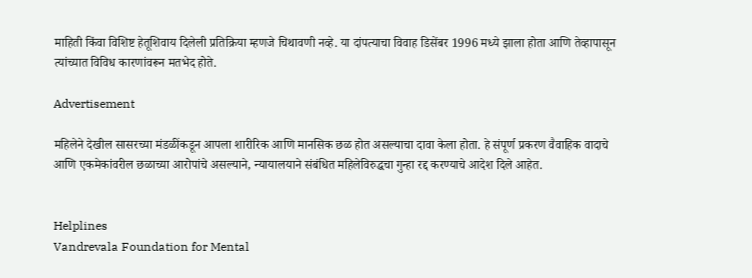माहिती किंवा विशिष्ट हेतूशिवाय दिलेली प्रतिक्रिया म्हणजे चिथावणी नव्हे. या दांपत्याचा विवाह डिसेंबर 1996 मध्ये झाला होता आणि तेव्हापासून त्यांच्यात विविध कारणांवरून मतभेद होते.

Advertisement

महिलेने देखील सासरच्या मंडळींकडून आपला शारीरिक आणि मानसिक छळ होत असल्याचा दावा केला होता. हे संपूर्ण प्रकरण वैवाहिक वादाचे आणि एकमेकांवरील छळाच्या आरोपांचे असल्याने, न्यायालयाने संबंधित महिलेविरुद्धचा गुन्हा रद्द करण्याचे आदेश दिले आहेत.


Helplines
Vandrevala Foundation for Mental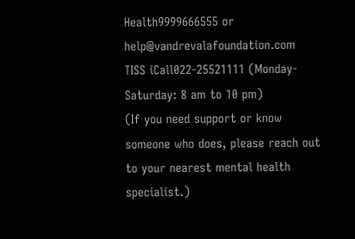Health9999666555 or help@vandrevalafoundation.com
TISS iCall022-25521111 (Monday-Saturday: 8 am to 10 pm)
(If you need support or know someone who does, please reach out to your nearest mental health specialist.)